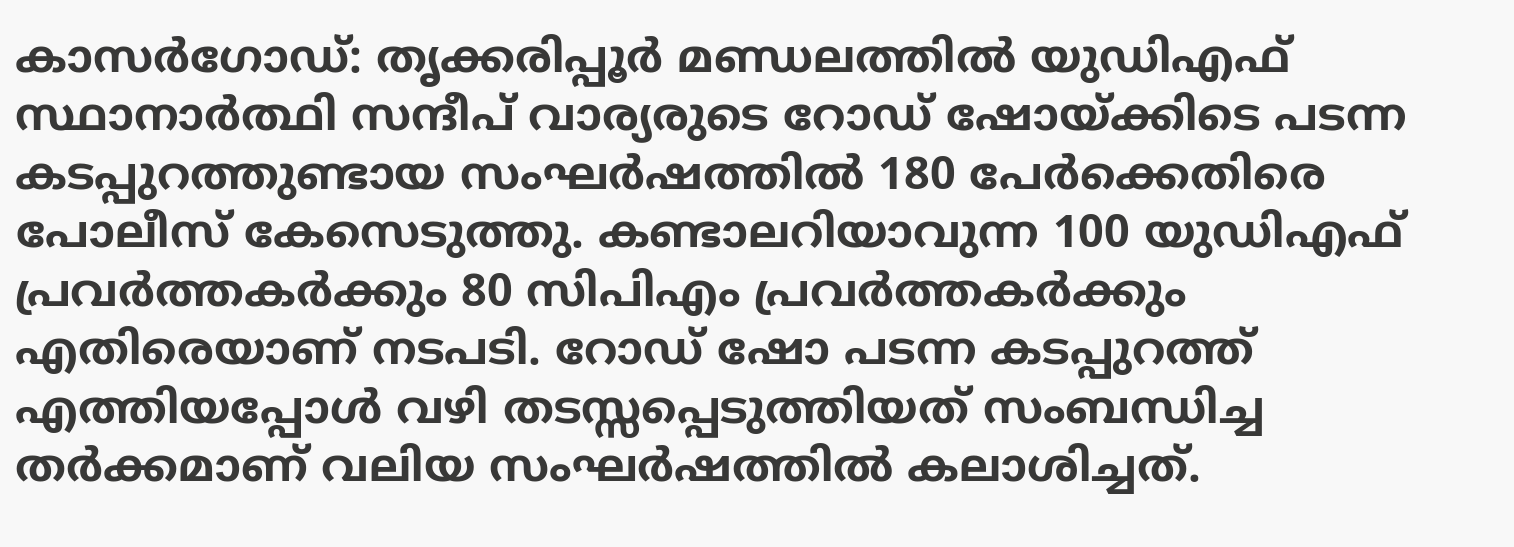കാസർഗോഡ്: തൃക്കരിപ്പൂർ മണ്ഡലത്തിൽ യുഡിഎഫ് സ്ഥാനാർത്ഥി സന്ദീപ് വാര്യരുടെ റോഡ് ഷോയ്ക്കിടെ പടന്ന കടപ്പുറത്തുണ്ടായ സംഘർഷത്തിൽ 180 പേർക്കെതിരെ പോലീസ് കേസെടുത്തു. കണ്ടാലറിയാവുന്ന 100 യുഡിഎഫ് പ്രവർത്തകർക്കും 80 സിപിഎം പ്രവർത്തകർക്കും എതിരെയാണ് നടപടി. റോഡ് ഷോ പടന്ന കടപ്പുറത്ത് എത്തിയപ്പോൾ വഴി തടസ്സപ്പെടുത്തിയത് സംബന്ധിച്ച തർക്കമാണ് വലിയ സംഘർഷത്തിൽ കലാശിച്ചത്.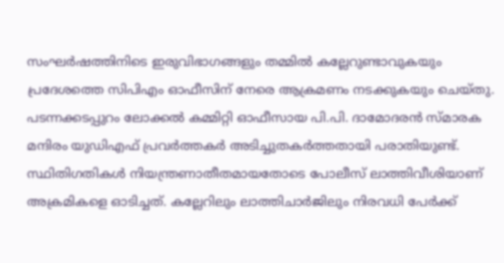സംഘർഷത്തിനിടെ ഇരുവിഭാഗങ്ങളും തമ്മിൽ കല്ലേറുണ്ടാവുകയും പ്രദേശത്തെ സിപിഎം ഓഫീസിന് നേരെ ആക്രമണം നടക്കുകയും ചെയ്തു. പടന്നക്കടപ്പുറം ലോക്കൽ കമ്മിറ്റി ഓഫീസായ പി.പി. ദാമോദരൻ സ്മാരക മന്ദിരം യുഡിഎഫ് പ്രവർത്തകർ അടിച്ചുതകർത്തതായി പരാതിയുണ്ട്. സ്ഥിതിഗതികൾ നിയന്ത്രണാതീതമായതോടെ പോലീസ് ലാത്തിവീശിയാണ് അക്രമികളെ ഓടിച്ചത്. കല്ലേറിലും ലാത്തിചാർജിലും നിരവധി പേർക്ക്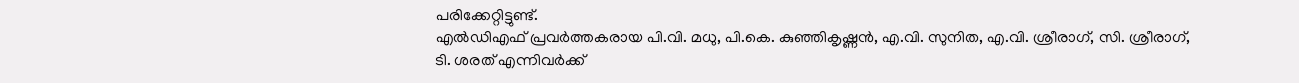പരിക്കേറ്റിട്ടുണ്ട്.
എൽഡിഎഫ് പ്രവർത്തകരായ പി.വി. മധു, പി.കെ. കുഞ്ഞികൃഷ്ണൻ, എ.വി. സുനിത, എ.വി. ശ്രീരാഗ്, സി. ശ്രീരാഗ്, ടി. ശരത് എന്നിവർക്ക്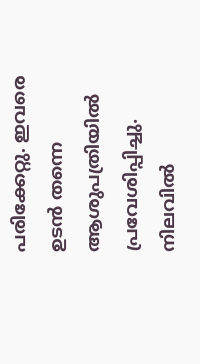പരിക്കേറ്റു. ഇവരെ ഉടൻ തന്നെ ആശുപത്രിയിൽ പ്രവേശിപ്പിച്ചു. നിലവിൽ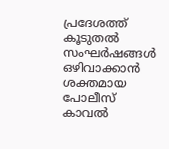പ്രദേശത്ത് കൂടുതൽ സംഘർഷങ്ങൾ ഒഴിവാക്കാൻ ശക്തമായ പോലീസ് കാവൽ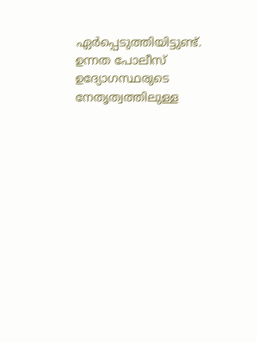ഏർപ്പെടുത്തിയിട്ടുണ്ട്. ഉന്നത പോലീസ് ഉദ്യോഗസ്ഥരുടെ നേതൃത്വത്തിലുള്ള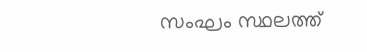സംഘം സ്ഥലത്ത്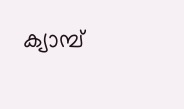ക്യാമ്പ്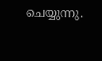ചെയ്യുന്നു.